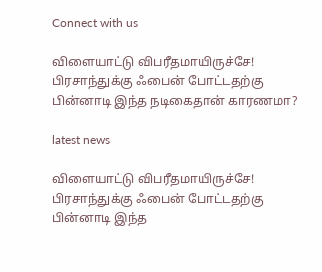Connect with us

விளையாட்டு விபரீதமாயிருச்சே! பிரசாந்துக்கு ஃபைன் போட்டதற்கு பின்னாடி இந்த நடிகைதான் காரணமா?

latest news

விளையாட்டு விபரீதமாயிருச்சே! பிரசாந்துக்கு ஃபைன் போட்டதற்கு பின்னாடி இந்த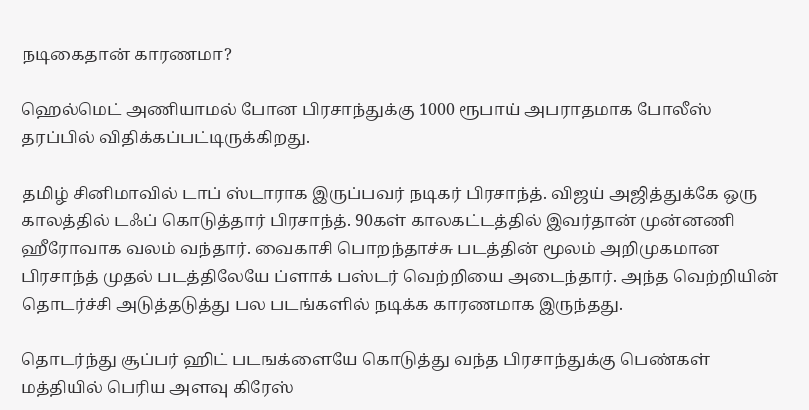நடிகைதான் காரணமா?

ஹெல்மெட் அணியாமல் போன பிரசாந்துக்கு 1000 ரூபாய் அபராதமாக போலீஸ் தரப்பில் விதிக்கப்பட்டிருக்கிறது.

தமிழ் சினிமாவில் டாப் ஸ்டாராக இருப்பவர் நடிகர் பிரசாந்த். விஜய் அஜித்துக்கே ஒரு காலத்தில் டஃப் கொடுத்தார் பிரசாந்த். 90கள் காலகட்டத்தில் இவர்தான் முன்னணி ஹீரோவாக வலம் வந்தார். வைகாசி பொறந்தாச்சு படத்தின் மூலம் அறிமுகமான பிரசாந்த் முதல் படத்திலேயே ப்ளாக் பஸ்டர் வெற்றியை அடைந்தார். அந்த வெற்றியின் தொடர்ச்சி அடுத்தடுத்து பல படங்களில் நடிக்க காரணமாக இருந்தது.

தொடர்ந்து சூப்பர் ஹிட் படஙக்ளையே கொடுத்து வந்த பிரசாந்துக்கு பெண்கள் மத்தியில் பெரிய அளவு கிரேஸ்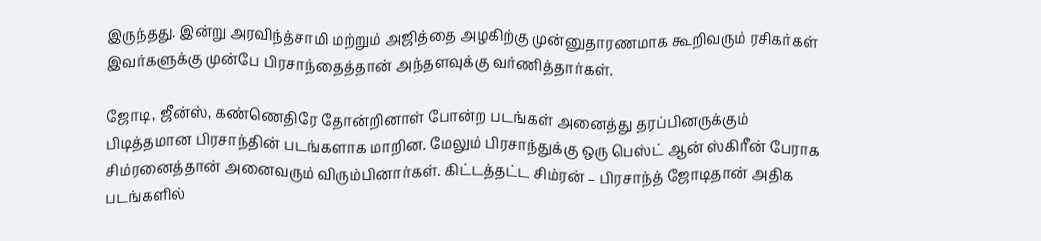இருந்தது. இன்று அரவிந்த்சாமி மற்றும் அஜித்தை அழகிற்கு முன்னுதாரணமாக கூறிவரும் ரசிகர்கள் இவர்களுக்கு முன்பே பிரசாந்தைத்தான் அந்தளவுக்கு வர்ணித்தார்கள்.

ஜோடி, ஜீன்ஸ், கண்ணெதிரே தோன்றினாள் போன்ற படங்கள் அனைத்து தரப்பினருக்கும் பிடித்தமான பிரசாந்தின் படங்களாக மாறின. மேலும் பிரசாந்துக்கு ஒரு பெஸ்ட் ஆன் ஸ்கிரீன் பேராக சிம்ரனைத்தான் அனைவரும் விரும்பினார்கள். கிட்டத்தட்ட சிம்ரன் – பிரசாந்த் ஜோடிதான் அதிக படங்களில்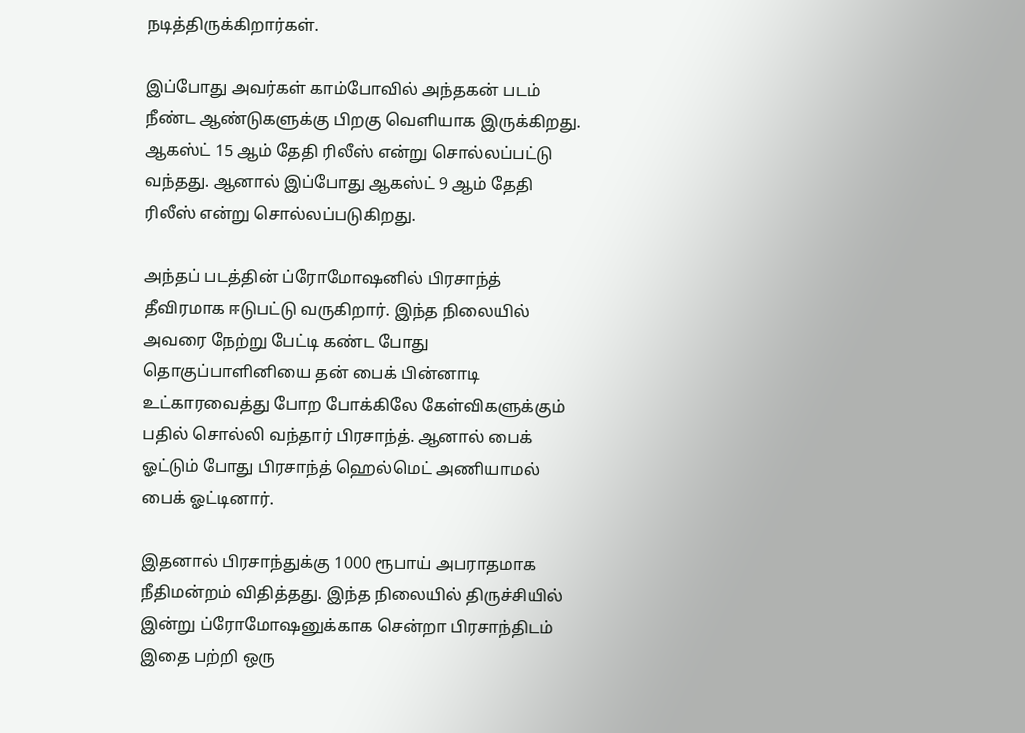நடித்திருக்கிறார்கள்.

இப்போது அவர்கள் காம்போவில் அந்தகன் படம் நீண்ட ஆண்டுகளுக்கு பிறகு வெளியாக இருக்கிறது. ஆகஸ்ட் 15 ஆம் தேதி ரிலீஸ் என்று சொல்லப்பட்டு வந்தது. ஆனால் இப்போது ஆகஸ்ட் 9 ஆம் தேதி ரிலீஸ் என்று சொல்லப்படுகிறது.

அந்தப் படத்தின் ப்ரோமோஷனில் பிரசாந்த் தீவிரமாக ஈடுபட்டு வருகிறார். இந்த நிலையில் அவரை நேற்று பேட்டி கண்ட போது தொகுப்பாளினியை தன் பைக் பின்னாடி உட்காரவைத்து போற போக்கிலே கேள்விகளுக்கும் பதில் சொல்லி வந்தார் பிரசாந்த். ஆனால் பைக் ஓட்டும் போது பிரசாந்த் ஹெல்மெட் அணியாமல் பைக் ஓட்டினார்.

இதனால் பிரசாந்துக்கு 1000 ரூபாய் அபராதமாக நீதிமன்றம் விதித்தது. இந்த நிலையில் திருச்சியில் இன்று ப்ரோமோஷனுக்காக சென்றா பிரசாந்திடம் இதை பற்றி ஒரு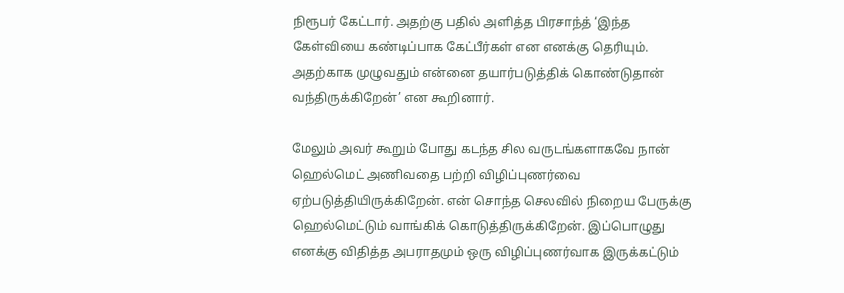நிரூபர் கேட்டார். அதற்கு பதில் அளித்த பிரசாந்த் ‘இந்த கேள்வியை கண்டிப்பாக கேட்பீர்கள் என எனக்கு தெரியும். அதற்காக முழுவதும் என்னை தயார்படுத்திக் கொண்டுதான் வந்திருக்கிறேன்’ என கூறினார்.

மேலும் அவர் கூறும் போது கடந்த சில வருடங்களாகவே நான் ஹெல்மெட் அணிவதை பற்றி விழிப்புணர்வை ஏற்படுத்தியிருக்கிறேன். என் சொந்த செலவில் நிறைய பேருக்கு ஹெல்மெட்டும் வாங்கிக் கொடுத்திருக்கிறேன். இப்பொழுது எனக்கு விதித்த அபராதமும் ஒரு விழிப்புணர்வாக இருக்கட்டும்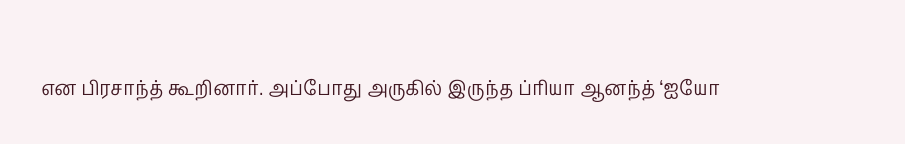என பிரசாந்த் கூறினார். அப்போது அருகில் இருந்த ப்ரியா ஆனந்த் ‘ஐயோ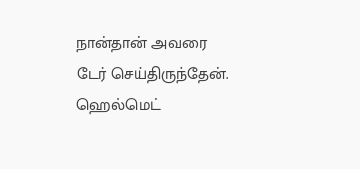நான்தான் அவரை டேர் செய்திருந்தேன். ஹெல்மெட்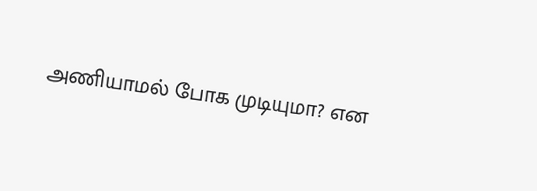அணியாமல் போக முடியுமா? என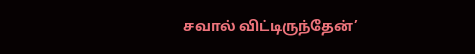சவால் விட்டிருந்தேன்’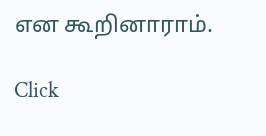என கூறினாராம்.

Click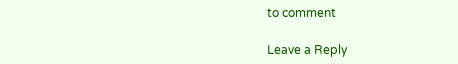to comment

Leave a Reply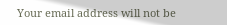Your email address will not be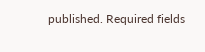published. Required fields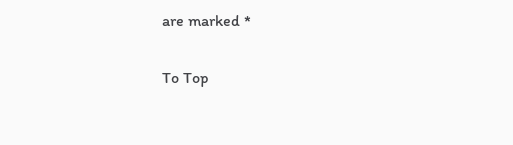are marked *

To Top